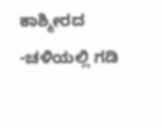ಕಾಶ್ಮೀರದ -ಚಳಿಯಲ್ಲಿ ಗಡಿ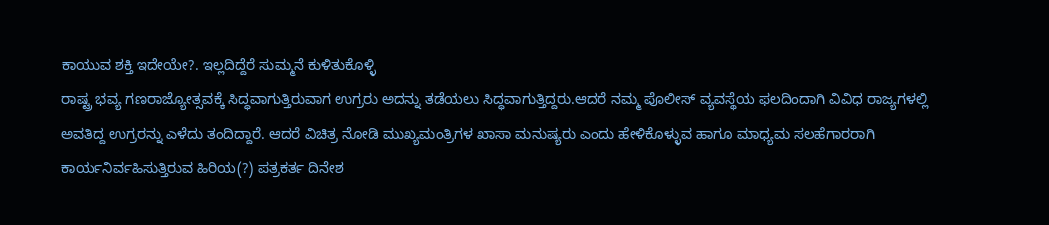ಕಾಯುವ ಶಕ್ತಿ ಇದೇಯೇ?. ಇಲ್ಲದಿದ್ದೆರೆ ಸುಮ್ಮನೆ ಕುಳಿತುಕೊಳ್ಳಿ
ರಾಷ್ಟ್ರ ಭವ್ಯ ಗಣರಾಜ್ಯೋತ್ಸವಕ್ಕೆ ಸಿದ್ಧವಾಗುತ್ತಿರುವಾಗ ಉಗ್ರರು ಅದನ್ನು ತಡೆಯಲು ಸಿದ್ಧವಾಗುತ್ತಿದ್ದರು.ಆದರೆ ನಮ್ಮ ಪೊಲೀಸ್ ವ್ಯವಸ್ಥೆಯ ಫಲದಿಂದಾಗಿ ವಿವಿಧ ರಾಜ್ಯಗಳಲ್ಲಿ ಅವತಿದ್ದ ಉಗ್ರರನ್ನು ಎಳೆದು ತಂದಿದ್ದಾರೆ. ಆದರೆ ವಿಚಿತ್ರ ನೋಡಿ ಮುಖ್ಯಮಂತ್ರಿಗಳ ಖಾಸಾ ಮನುಷ್ಯರು ಎಂದು ಹೇಳಿಕೊಳ್ಳುವ ಹಾಗೂ ಮಾಧ್ಯಮ ಸಲಹೆಗಾರರಾಗಿ ಕಾರ್ಯನಿರ್ವಹಿಸುತ್ತಿರುವ ಹಿರಿಯ(?) ಪತ್ರಕರ್ತ ದಿನೇಶ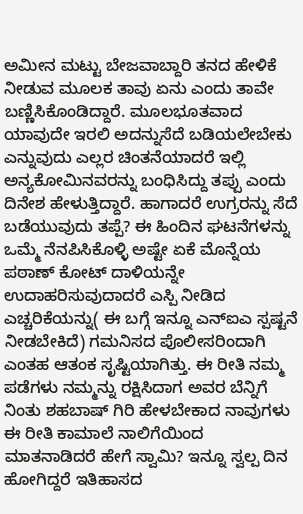ಅಮೀನ ಮಟ್ಟು ಬೇಜವಾಬ್ದಾರಿ ತನದ ಹೇಳಿಕೆ ನೀಡುವ ಮೂಲಕ ತಾವು ಏನು ಎಂದು ತಾವೇ ಬಣ್ಣಿಸಿಕೊಂಡಿದ್ದಾರೆ. ಮೂಲಭೂತವಾದ ಯಾವುದೇ ಇರಲಿ ಅದನ್ನುಸೆದೆ ಬಡಿಯಲೇಬೇಕು ಎನ್ನುವುದು ಎಲ್ಲರ ಚಿಂತನೆಯಾದರೆ ಇಲ್ಲಿ ಅನ್ಯಕೋಮಿನವರನ್ನು ಬಂಧಿಸಿದ್ದು ತಪ್ಪು ಎಂದು ದಿನೇಶ ಹೇಳುತ್ತಿದ್ದಾರೆ. ಹಾಗಾದರೆ ಉಗ್ರರನ್ನು ಸೆದೆ ಬಡೆಯುವುದು ತಪ್ಪೆ? ಈ ಹಿಂದಿನ ಘಟನೆಗಳನ್ನು ಒಮ್ಮೆ ನೆನಪಿಸಿಕೊಳ್ಳಿ ಅಷ್ಟೇ ಏಕೆ ಮೊನ್ನೆಯ ಪಠಾಣ್ ಕೋಟ್ ದಾಳಿಯನ್ನೇ ಉದಾಹರಿಸುವುದಾದರೆ ಎಸ್ಪಿ ನೀಡಿದ ಎಚ್ಚರಿಕೆಯನ್ನು( ಈ ಬಗ್ಗೆ ಇನ್ನೂ ಎನ್ಐಎ ಸ್ಪಷ್ಟನೆ ನೀಡಬೇಕಿದೆ) ಗಮನಿಸದ ಪೊಲೀಸರಿಂದಾಗಿ ಎಂತಹ ಆತಂಕ ಸೃಷ್ಟಿಯಾಗಿತ್ತು. ಈ ರೀತಿ ನಮ್ಮ ಪಡೆಗಳು ನಮ್ಮನ್ನು ರಕ್ಷಿಸಿದಾಗ ಅವರ ಬೆನ್ನಿಗೆ ನಿಂತು ಶಹಬಾಷ್ ಗಿರಿ ಹೇಳಬೇಕಾದ ನಾವುಗಳು ಈ ರೀತಿ ಕಾಮಾಲೆ ನಾಲಿಗೆಯಿಂದ ಮಾತನಾಡಿದರೆ ಹೇಗೆ ಸ್ವಾಮಿ? ಇನ್ನೂ ಸ್ವಲ್ಪ ದಿನ ಹೋಗಿದ್ದರೆ ಇತಿಹಾಸದ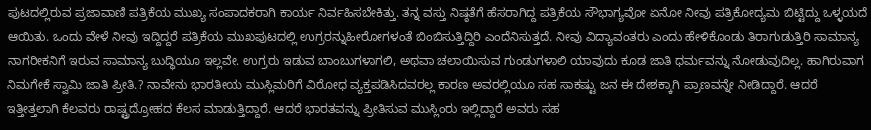ಪುಟದಲ್ಲಿರುವ ಪ್ರಜಾವಾಣಿ ಪತ್ರಿಕೆಯ ಮುಖ್ಯ ಸಂಪಾದಕರಾಗಿ ಕಾರ್ಯ ನಿರ್ವಹಿಸಬೇಕಿತ್ತು. ತನ್ನ ವಸ್ತು ನಿಷ್ಠತೆಗೆ ಹೆಸರಾಗಿದ್ದ ಪತ್ರಿಕೆಯ ಸೌಭಾಗ್ಯವೋ ಏನೋ ನೀವು ಪತ್ರಿಕೋದ್ಯಮ ಬಿಟ್ಟಿದ್ದು ಒಳ್ಳಯದೆ ಆಯಿತು. ಒಂದು ವೇಳೆ ನೀವು ಇದ್ದಿದ್ದರೆ ಪತ್ರಿಕೆಯ ಮುಖಪುಟದಲ್ಲಿ ಉಗ್ರರನ್ನುಹೀರೋಗಳಂತೆ ಬಿಂಬಿಸುತ್ತಿದ್ದಿರಿ ಎಂದೆನಿಸುತ್ತದೆ. ನೀವು ವಿದ್ಯಾವಂತರು ಎಂದು ಹೇಳಿಕೊಂಡು ತಿರಾಗುಡುತ್ತಿರಿ ಸಾಮಾನ್ಯ ನಾಗರೀಕನಿಗೆ ಇರುವ ಸಾಮಾನ್ಯ ಬುದ್ಧಿಯೂ ಇಲ್ಲವೇ. ಉಗ್ರರು ಇಡುವ ಬಾಂಬುಗಳಾಗಲಿ, ಅಥವಾ ಚಲಾಯಿಸುವ ಗುಂಡುಗಳಾಲಿ ಯಾವುದು ಕೂಡ ಜಾತಿ ಧರ್ಮವನ್ನು ನೋಡುವುದಿಲ್ಲ. ಹಾಗಿರುವಾಗ ನಿಮಗೇಕೆ ಸ್ವಾಮಿ ಜಾತಿ ಪ್ರೀತಿ.? ನಾವೇನು ಭಾರತೀಯ ಮುಸ್ಲಿಮರಿಗೆ ವಿರೋಧ ವ್ಯಕ್ತಪಡಿಸಿದವರಲ್ಲ ಕಾರಣ ಅವರಲ್ಲಿಯೂ ಸಹ ಸಾಕಷ್ಟು ಜನ ಈ ದೇಶಕ್ಕಾಗಿ ಪ್ರಾಣವನ್ನೇ ನೀಡಿದ್ದಾರೆ. ಆದರೆ ಇತ್ತೀತ್ತಲಾಗಿ ಕೆಲವರು ರಾಷ್ಟ್ರದ್ರೋಹದ ಕೆಲಸ ಮಾಡುತ್ತಿದ್ದಾರೆ. ಆದರೆ ಭಾರತವನ್ನು ಪ್ರೀತಿಸುವ ಮುಸ್ಲಿಂರು ಇಲ್ಲಿದ್ದಾರೆ ಅವರು ಸಹ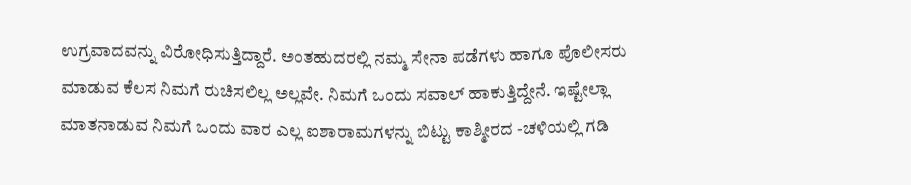ಉಗ್ರವಾದವನ್ನು ವಿರೋಧಿಸುತ್ತಿದ್ದಾರೆ. ಅಂತಹುದರಲ್ಲಿ ನಮ್ಮ ಸೇನಾ ಪಡೆಗಳು ಹಾಗೂ ಪೊಲೀಸರು ಮಾಡುವ ಕೆಲಸ ನಿಮಗೆ ರುಚಿಸಲಿಲ್ಲ ಅಲ್ಲವೇ. ನಿಮಗೆ ಒಂದು ಸವಾಲ್ ಹಾಕುತ್ತಿದ್ದೇನೆ. ಇಷ್ಟೇಲ್ಲಾ ಮಾತನಾಡುವ ನಿಮಗೆ ಒಂದು ವಾರ ಎಲ್ಲ ಐಶಾರಾಮಗಳನ್ನು ಬಿಟ್ಟು ಕಾಶ್ಮೀರದ -ಚಳಿಯಲ್ಲಿ ಗಡಿ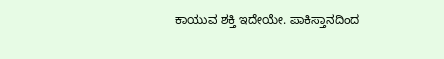ಕಾಯುವ ಶಕ್ತಿ ಇದೇಯೇ. ಪಾಕಿಸ್ತಾನದಿಂದ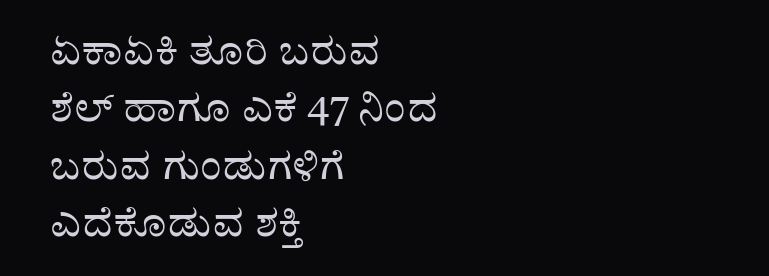ಏಕಾಏಕಿ ತೂರಿ ಬರುವ ಶೆಲ್ ಹಾಗೂ ಎಕೆ 47 ನಿಂದ ಬರುವ ಗುಂಡುಗಳಿಗೆ ಎದೆಕೊಡುವ ಶಕ್ತಿ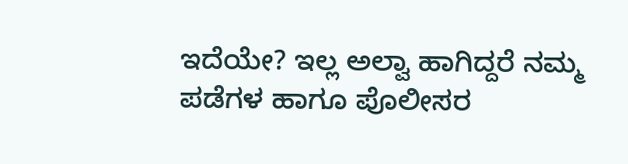ಇದೆಯೇ? ಇಲ್ಲ ಅಲ್ವಾ ಹಾಗಿದ್ದರೆ ನಮ್ಮ ಪಡೆಗಳ ಹಾಗೂ ಪೊಲೀಸರ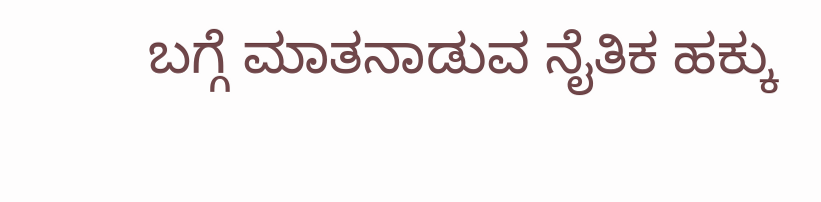ಬಗ್ಗೆ ಮಾತನಾಡುವ ನೈತಿಕ ಹಕ್ಕು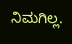ನಿಮಗಿಲ್ಲ.